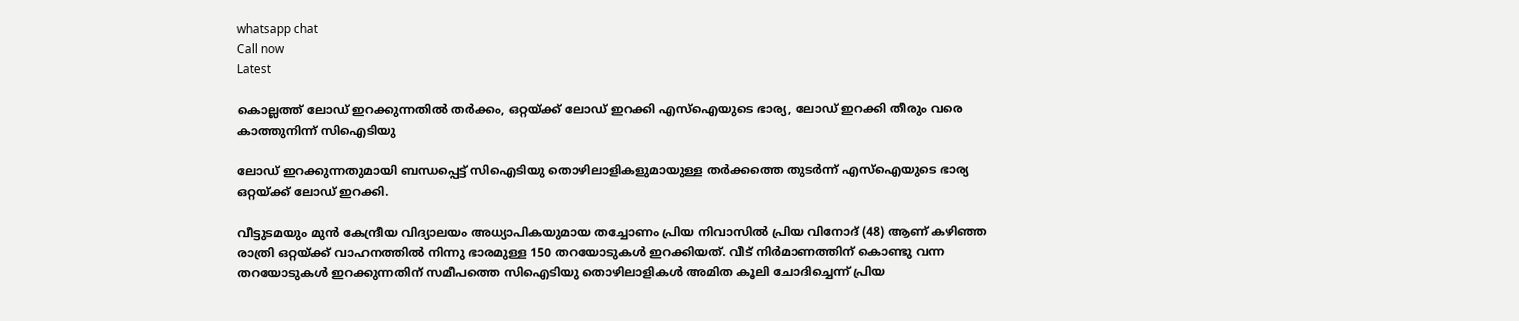whatsapp chat
Call now
Latest

കൊല്ലത്ത് ലോഡ് ഇറക്കുന്നതില്‍ തര്‍ക്കം, ഒറ്റയ്ക്ക് ലോഡ് ഇറക്കി എസ്‌ഐയുടെ ഭാര്യ, ലോഡ് ഇറക്കി തീരും വരെ കാത്തുനിന്ന് സിഐടിയു

ലോഡ് ഇറക്കുന്നതുമായി ബന്ധപ്പെട്ട് സിഐടിയു തൊഴിലാളികളുമായുള്ള തർക്കത്തെ തുടർന്ന് എസ്‌ഐയുടെ ഭാര്യ ഒറ്റയ്ക്ക് ലോഡ് ഇറക്കി.

വീട്ടുടമയും മുൻ കേന്ദ്രീയ വിദ്യാലയം അധ്യാപികയുമായ തച്ചോണം പ്രിയ നിവാസില്‍ പ്രിയ വിനോദ് (48) ആണ് കഴിഞ്ഞ രാത്രി ഒറ്റയ്ക്ക് വാഹനത്തില്‍ നിന്നു ഭാരമുള്ള 150 തറയോടുകള്‍ ഇറക്കിയത്. വീട് നിർമാണത്തിന് കൊണ്ടു വന്ന തറയോടുകള്‍ ഇറക്കുന്നതിന് സമീപത്തെ സിഐടിയു തൊഴിലാളികള്‍ അമിത കൂലി ചോദിച്ചെന്ന് പ്രിയ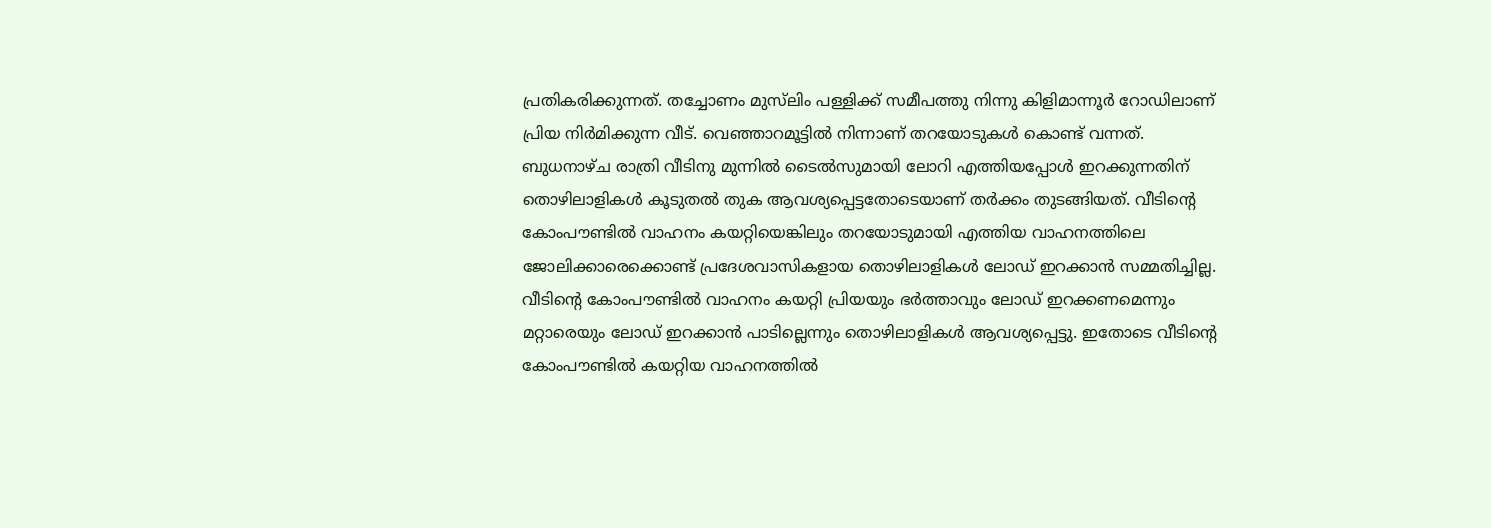പ്രതികരിക്കുന്നത്. തച്ചോണം മുസ്‌ലിം പള്ളിക്ക് സമീപത്തു നിന്നു കിളിമാന്നൂർ റോഡിലാണ് പ്രിയ നിർമിക്കുന്ന വീട്. വെഞ്ഞാറമൂട്ടില്‍ നിന്നാണ് തറയോടുകള്‍ കൊണ്ട് വന്നത്. ബുധനാഴ്ച രാത്രി വീടിനു മുന്നില്‍ ടൈല്‍സുമായി ലോറി എത്തിയപ്പോള്‍ ഇറക്കുന്നതിന് തൊഴിലാളികള്‍ കൂടുതല്‍ തുക ആവശ്യപ്പെട്ടതോടെയാണ് തർക്കം തുടങ്ങിയത്. വീടിൻ്റെ കോംപൗണ്ടില്‍ വാഹനം കയറ്റിയെങ്കിലും തറയോടുമായി എത്തിയ വാഹനത്തിലെ ജോലിക്കാരെക്കൊണ്ട് പ്രദേശവാസികളായ തൊഴിലാളികള്‍ ലോഡ് ഇറക്കാൻ സമ്മതിച്ചില്ല. വീടിൻ്റെ കോംപൗണ്ടില്‍ വാഹനം കയറ്റി പ്രിയയും ഭർത്താവും ലോഡ് ഇറക്കണമെന്നും മറ്റാരെയും ലോഡ് ഇറക്കാൻ പാടില്ലെന്നും തൊഴിലാളികള്‍ ആവശ്യപ്പെട്ടു. ഇതോടെ വീടിന്റെ കോംപൗണ്ടില്‍ കയറ്റിയ വാഹനത്തില്‍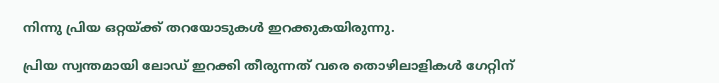നിന്നു പ്രിയ ഒറ്റയ്ക്ക് തറയോടുകള്‍ ഇറക്കുകയിരുന്നു.

പ്രിയ സ്വന്തമായി ലോഡ് ഇറക്കി തീരുന്നത് വരെ തൊഴിലാളികള്‍ ഗേറ്റിന്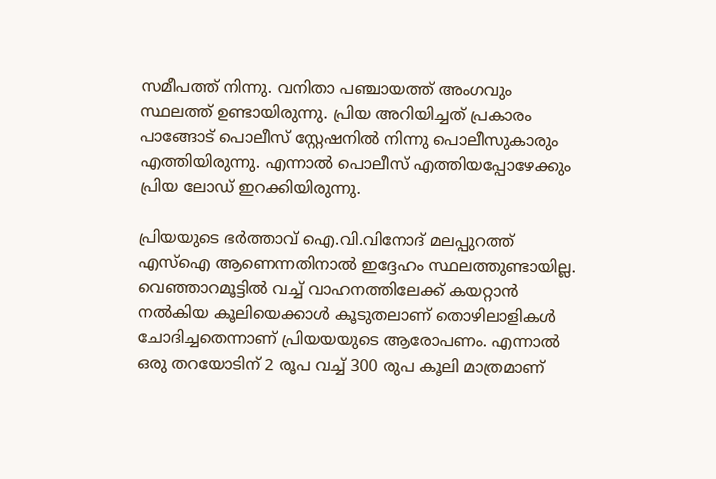സമീപത്ത് നിന്നു. വനിതാ പഞ്ചായത്ത് അംഗവും സ്ഥലത്ത് ഉണ്ടായിരുന്നു. പ്രിയ അറിയിച്ചത് പ്രകാരം പാങ്ങോട് പൊലീസ് സ്റ്റേഷനില്‍ നിന്നു പൊലീസുകാരും എത്തിയിരുന്നു. എന്നാല്‍ പൊലീസ് എത്തിയപ്പോഴേക്കും പ്രിയ ലോഡ് ഇറക്കിയിരുന്നു.

പ്രിയയുടെ ഭർത്താവ് ഐ.വി.വിനോദ് മലപ്പുറത്ത് എസ്‌ഐ ആണെന്നതിനാല്‍ ഇദ്ദേഹം സ്ഥലത്തുണ്ടായില്ല. വെഞ്ഞാറമൂട്ടില്‍ വച്ച്‌ വാഹനത്തിലേക്ക് കയറ്റാൻ നല്‍കിയ കൂലിയെക്കാള്‍ കൂടുതലാണ് തൊഴിലാളികള്‍ ചോദിച്ചതെന്നാണ് പ്രിയയയുടെ ആരോപണം. എന്നാല്‍ ഒരു തറയോടിന് 2 രൂപ വച്ച്‌ 300 രുപ കൂലി മാത്രമാണ്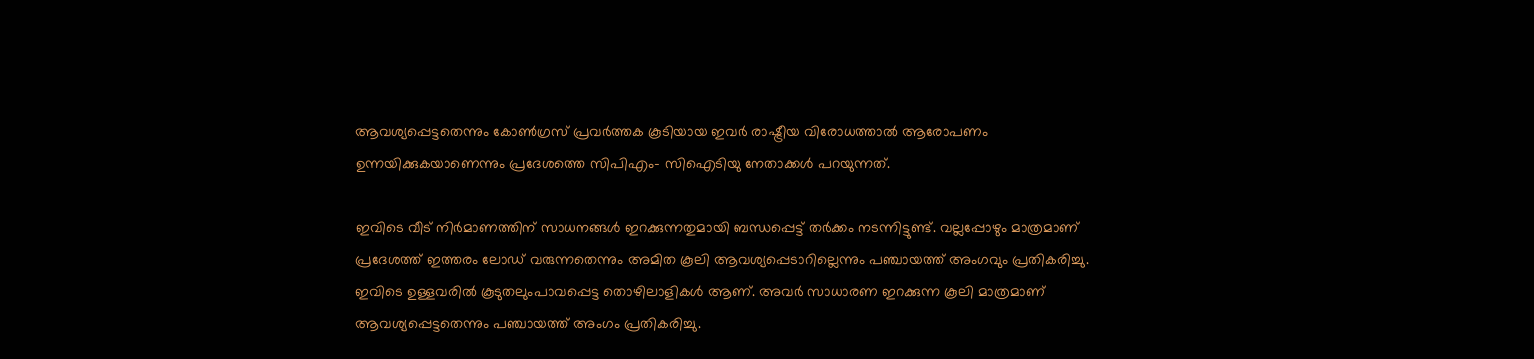ആവശ്യപ്പെട്ടതെന്നും കോണ്‍ഗ്രസ് പ്രവർത്തക കൂടിയായ ഇവർ രാഷ്ട്രീയ വിരോധത്താല്‍ ആരോപണം ഉന്നയിക്കുകയാണെന്നും പ്രദേശത്തെ സിപിഎം- സിഐടിയു നേതാക്കള്‍ പറയുന്നത്.

ഇവിടെ വീട് നിർമാണത്തിന് സാധനങ്ങള്‍ ഇറക്കുന്നതുമായി ബന്ധപ്പെട്ട് തർക്കം നടന്നിട്ടുണ്ട്. വല്ലപ്പോഴും മാത്രമാണ് പ്രദേശത്ത് ഇത്തരം ലോഡ് വരുന്നതെന്നും അമിത കൂലി ആവശ്യപ്പെടാറില്ലെന്നും പഞ്ചായത്ത് അംഗവും പ്രതികരിച്ചു. ഇവിടെ ഉള്ളവരില്‍ കൂടുതലുംപാവപ്പെട്ട തൊഴിലാളികള്‍ ആണ്. അവർ സാധാരണ ഇറക്കുന്ന കൂലി മാത്രമാണ് ആവശ്യപ്പെട്ടതെന്നും പഞ്ചായത്ത് അംഗം പ്രതികരിച്ചു.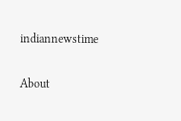indiannewstime

About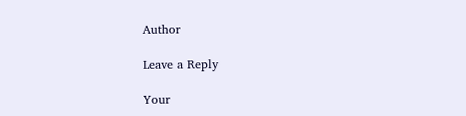Author

Leave a Reply

Your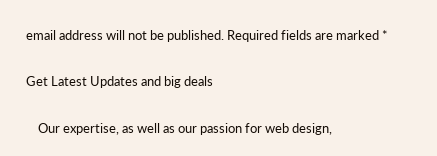email address will not be published. Required fields are marked *

Get Latest Updates and big deals

    Our expertise, as well as our passion for web design,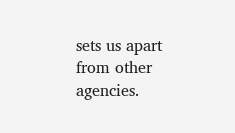sets us apart from other agencies.